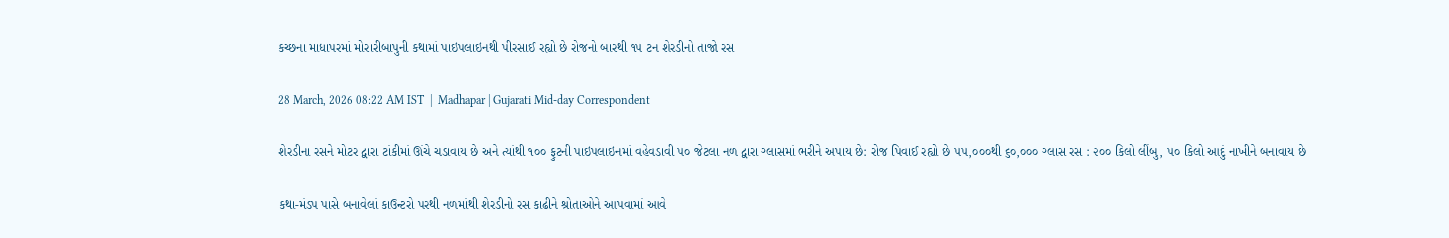કચ્છના માધાપરમાં મોરારીબાપુની કથામાં પાઇપલાઇનથી પીરસાઈ રહ્યો છે રોજનો બારથી ૧૫ ટન શેરડીનો તાજો રસ

28 March, 2026 08:22 AM IST  |  Madhapar | Gujarati Mid-day Correspondent

શેરડીના રસને મોટર દ્વારા ટાંકીમાં ઊંચે ચડાવાય છે અને ત્યાંથી ૧૦૦ ફુટની પાઇપલાઇનમાં વહેવડાવી ૫૦ જેટલા નળ દ્વારા ગ્લાસમાં ભરીને અપાય છે: રોજ પિવાઈ રહ્યો છે ૫૫,૦૦૦થી ૬૦,૦૦૦ ગ્લાસ રસ : ૨૦૦ કિલો લીંબુ, ૫૦ કિલો આદું નાખીને બનાવાય છે

કથા-મંડપ પાસે બનાવેલાં કાઉન્ટરો પરથી નળમાંથી શેરડીનો રસ કાઢીને શ્રોતાઓને આપવામાં આવે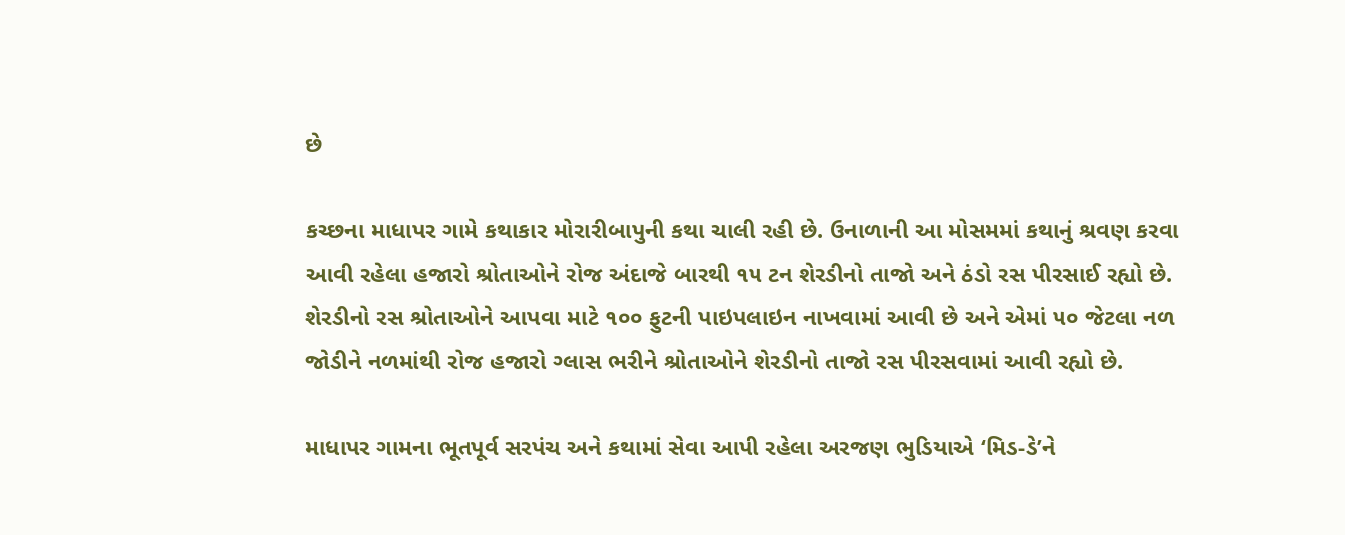છે

કચ્છના માધાપર ગામે કથાકાર મોરારીબાપુની કથા ચાલી રહી છે. ઉનાળાની આ મોસમમાં કથાનું શ્રવણ કરવા આવી રહેલા હજારો શ્રોતાઓને રોજ અંદાજે બારથી ૧૫ ટન શેરડીનો તાજો અને ઠંડો રસ પીરસાઈ રહ્યો છે. શેરડીનો રસ શ્રોતાઓને આપવા માટે ૧૦૦ ફુટની પાઇપલાઇન નાખવામાં આવી છે અને એમાં ૫૦ જેટલા નળ જોડીને નળમાંથી રોજ હજારો ગ્લાસ ભરીને શ્રોતાઓને શેરડીનો તાજો રસ પીરસવામાં આવી રહ્યો છે.

માધાપર ગામના ભૂતપૂર્વ સરપંચ અને કથામાં સેવા આપી રહેલા અરજણ ભુડિયાએ ‘મિડ-ડે’ને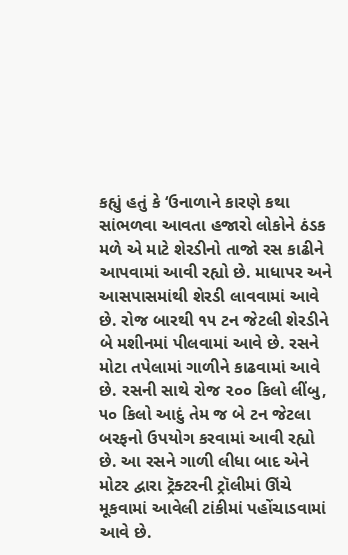કહ્યું હતું કે ‘ઉનાળાને કારણે કથા સાંભળવા આવતા હજારો લોકોને ઠંડક મળે એ માટે શેરડીનો તાજો રસ કાઢીને આપવામાં આવી રહ્યો છે. માધાપર અને આસપાસમાંથી શેરડી લાવવામાં આવે છે. રોજ બારથી ૧૫ ટન જેટલી શેરડીને બે મશીનમાં પીલવામાં આવે છે. રસને મોટા તપેલામાં ગાળીને કાઢવામાં આવે છે. રસની સાથે રોજ ૨૦૦ કિલો લીંબુ, ૫૦ કિલો આદું તેમ જ બે ટન જેટલા બરફનો ઉપયોગ કરવામાં આવી રહ્યો છે. આ રસને ગાળી લીધા બાદ એને મોટર દ્વારા ટ્રૅક્ટરની ટ્રૉલીમાં ઊંચે મૂકવામાં આવેલી ટાંકીમાં પહોંચાડવામાં આવે છે.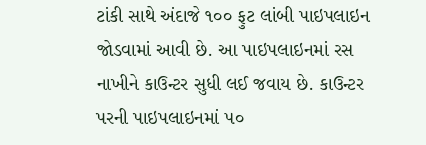ટાંકી સાથે અંદાજે ૧૦૦ ફુટ લાંબી પાઇપલાઇન જોડવામાં આવી છે. આ પાઇપલાઇનમાં રસ નાખીને કાઉન્ટર સુધી લઈ જવાય છે. કાઉન્ટર પરની પાઇપલાઇનમાં ૫૦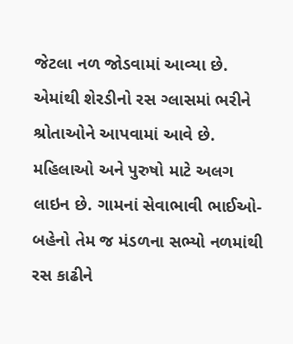જેટલા નળ જોડવામાં આવ્યા છે. એમાંથી શેરડીનો રસ ગ્લાસમાં ભરીને શ્રોતાઓને આપવામાં આવે છે. મહિલાઓ અને પુરુષો માટે અલગ લાઇન છે. ગામનાં સેવાભાવી ભાઈઓ-બહેનો તેમ જ મંડળના સભ્યો નળમાંથી રસ કાઢીને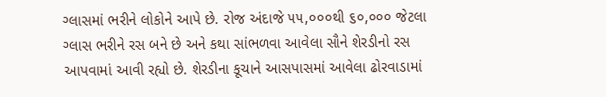ગ્લાસમાં ભરીને લોકોને આપે છે. રોજ અંદાજે ૫૫,૦૦૦થી ૬૦,૦૦૦ જેટલા ગ્લાસ ભરીને રસ બને છે અને કથા સાંભળવા આવેલા સૌને શેરડીનો રસ આપવામાં આવી રહ્યો છે. શેરડીના કૂચાને આસપાસમાં આવેલા ઢોરવાડામાં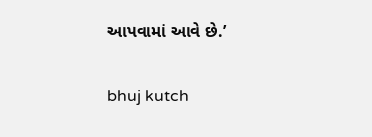આપવામાં આવે છે.’

bhuj kutch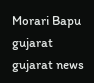Morari Bapu gujarat gujarat news